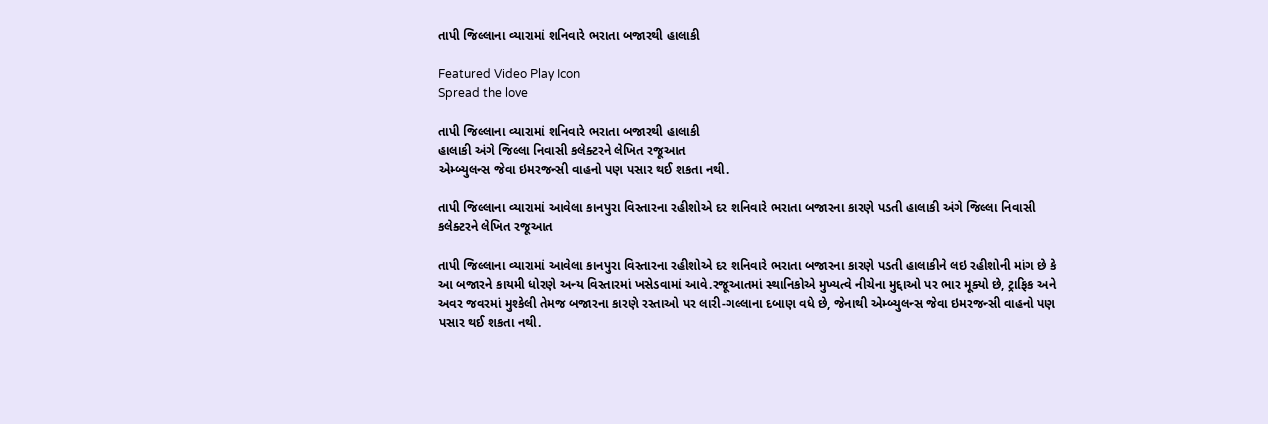તાપી જિલ્લાના વ્યારામાં શનિવારે ભરાતા બજારથી હાલાકી

Featured Video Play Icon
Spread the love

તાપી જિલ્લાના વ્યારામાં શનિવારે ભરાતા બજારથી હાલાકી
હાલાકી અંગે જિલ્લા નિવાસી કલેક્ટરને લેખિત રજૂઆત
એમ્બ્યુલન્સ જેવા ઇમરજન્સી વાહનો પણ પસાર થઈ શકતા નથી.

તાપી જિલ્લાના વ્યારામાં આવેલા કાનપુરા વિસ્તારના રહીશોએ દર શનિવારે ભરાતા બજારના કારણે પડતી હાલાકી અંગે જિલ્લા નિવાસી કલેક્ટરને લેખિત રજૂઆત

તાપી જિલ્લાના વ્યારામાં આવેલા કાનપુરા વિસ્તારના રહીશોએ દર શનિવારે ભરાતા બજારના કારણે પડતી હાલાકીને લઇ રહીશોની માંગ છે કે આ બજારને કાયમી ધોરણે અન્ય વિસ્તારમાં ખસેડવામાં આવે.રજૂઆતમાં સ્થાનિકોએ મુખ્યત્વે નીચેના મુદ્દાઓ પર ભાર મૂક્યો છે, ટ્રાફિક અને અવર જવરમાં મુશ્કેલી તેમજ બજારના કારણે રસ્તાઓ પર લારી-ગલ્લાના દબાણ વધે છે, જેનાથી એમ્બ્યુલન્સ જેવા ઇમરજન્સી વાહનો પણ પસાર થઈ શકતા નથી.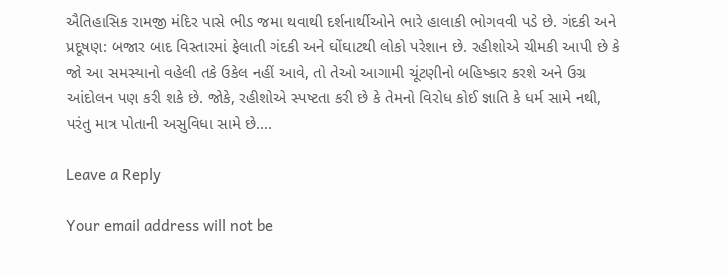ઐતિહાસિક રામજી મંદિર પાસે ભીડ જમા થવાથી દર્શનાર્થીઓને ભારે હાલાકી ભોગવવી પડે છે. ગંદકી અને પ્રદૂષણ: બજાર બાદ વિસ્તારમાં ફેલાતી ગંદકી અને ઘોંઘાટથી લોકો પરેશાન છે. રહીશોએ ચીમકી આપી છે કે જો આ સમસ્યાનો વહેલી તકે ઉકેલ નહીં આવે, તો તેઓ આગામી ચૂંટણીનો બહિષ્કાર કરશે અને ઉગ્ર આંદોલન પણ કરી શકે છે. જોકે, રહીશોએ સ્પષ્ટતા કરી છે કે તેમનો વિરોધ કોઈ જ્ઞાતિ કે ધર્મ સામે નથી, પરંતુ માત્ર પોતાની અસુવિધા સામે છે….

Leave a Reply

Your email address will not be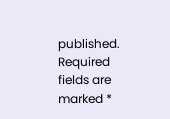published. Required fields are marked *